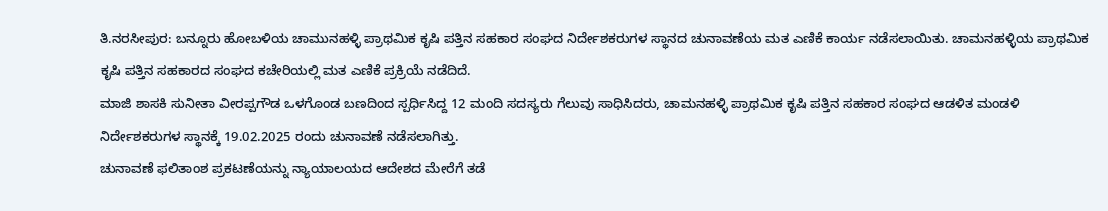ತಿ.ನರಸೀಪುರ: ಬನ್ನೂರು ಹೋಬಳಿಯ ಚಾಮುನಹಳ್ಳಿ ಪ್ರಾಥಮಿಕ ಕೃಷಿ ಪತ್ತಿನ ಸಹಕಾರ ಸಂಘದ ನಿರ್ದೇಶಕರುಗಳ ಸ್ಥಾನದ ಚುನಾವಣೆಯ ಮತ ಎಣಿಕೆ ಕಾರ್ಯ ನಡೆಸಲಾಯಿತು. ಚಾಮನಹಳ್ಳಿಯ ಪ್ರಾಥಮಿಕ ಕೃಷಿ ಪತ್ತಿನ ಸಹಕಾರದ ಸಂಘದ ಕಚೇರಿಯಲ್ಲಿ ಮತ ಎಣಿಕೆ ಪ್ರಕ್ರಿಯೆ ನಡೆದಿದೆ.
ಮಾಜಿ ಶಾಸಕಿ ಸುನೀತಾ ವೀರಪ್ಪಗೌಡ ಒಳಗೊಂಡ ಬಣದಿಂದ ಸ್ಪರ್ಧಿಸಿದ್ದ 12 ಮಂದಿ ಸದಸ್ಯರು ಗೆಲುವು ಸಾಧಿಸಿದರು, ಚಾಮನಹಳ್ಳಿ ಪ್ರಾಥಮಿಕ ಕೃಷಿ ಪತ್ತಿನ ಸಹಕಾರ ಸಂಘದ ಆಡಳಿತ ಮಂಡಳಿ ನಿರ್ದೇಶಕರುಗಳ ಸ್ಥಾನಕ್ಕೆ 19.02.2025 ರಂದು ಚುನಾವಣೆ ನಡೆಸಲಾಗಿತ್ತು.
ಚುನಾವಣೆ ಫಲಿತಾಂಶ ಪ್ರಕಟಣೆಯನ್ನು ನ್ಯಾಯಾಲಯದ ಆದೇಶದ ಮೇರೆಗೆ ತಡೆ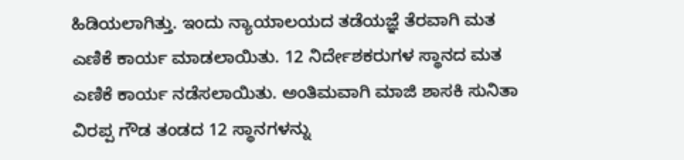ಹಿಡಿಯಲಾಗಿತ್ತು. ಇಂದು ನ್ಯಾಯಾಲಯದ ತಡೆಯಜ್ಞೆ ತೆರವಾಗಿ ಮತ ಎಣಿಕೆ ಕಾರ್ಯ ಮಾಡಲಾಯಿತು. 12 ನಿರ್ದೇಶಕರುಗಳ ಸ್ಥಾನದ ಮತ ಎಣಿಕೆ ಕಾರ್ಯ ನಡೆಸಲಾಯಿತು. ಅಂತಿಮವಾಗಿ ಮಾಜಿ ಶಾಸಕಿ ಸುನಿತಾ ವಿರಪ್ಪ ಗೌಡ ತಂಡದ 12 ಸ್ಥಾನಗಳನ್ನು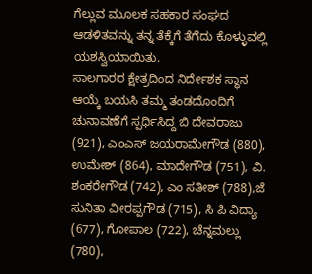ಗೆಲ್ಲುವ ಮೂಲಕ ಸಹಕಾರ ಸಂಘದ ಆಡಳಿತವನ್ನು ತನ್ನ ತೆಕ್ಕೆಗೆ ತೆಗೆದು ಕೊಳ್ಳುವಲ್ಲಿ ಯಶಸ್ವಿಯಾಯಿತು.
ಸಾಲಗಾರರ ಕ್ಷೇತ್ರದಿಂದ ನಿರ್ದೇಶಕ ಸ್ಥಾನ ಆಯ್ಕೆ ಬಯಸಿ ತಮ್ಮ ತಂಡದೊಂದಿಗೆ ಚುನಾವಣೆಗೆ ಸ್ಪರ್ಧಿಸಿದ್ದ ಬಿ ದೇವರಾಜು (921), ಎಂಎಸ್ ಜಯರಾಮೇಗೌಡ (880), ಉಮೇಶ್ (864), ಮಾದೇಗೌಡ (751), ವಿ. ಶಂಕರೇಗೌಡ (742), ಎಂ ಸತೀಶ್ (788),ಜೆ ಸುನಿತಾ ವೀರಪ್ಪಗೌಡ (715), ಸಿ ಪಿ ವಿದ್ಯಾ (677), ಗೋಪಾಲ (722), ಚೆನ್ನಮಲ್ಲು (780),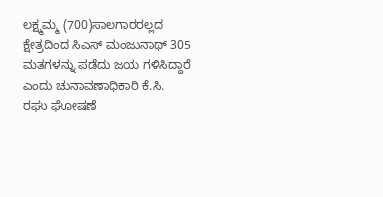ಲಕ್ಷ್ಮಮ್ಮ (700)ಸಾಲಗಾರರಲ್ಲದ ಕ್ಷೇತ್ರದಿಂದ ಸಿಎಸ್ ಮಂಜುನಾಥ್ 305 ಮತಗಳನ್ನು ಪಡೆದು ಜಯ ಗಳಿಸಿದ್ದಾರೆ ಎಂದು ಚುನಾವಣಾಧಿಕಾರಿ ಕೆ.ಸಿ. ರಘು ಘೋಷಣೆ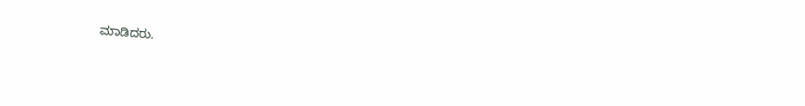ಮಾಡಿದರು.